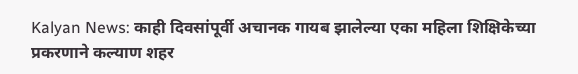Kalyan News: काही दिवसांपूर्वी अचानक गायब झालेल्या एका महिला शिक्षिकेच्या प्रकरणाने कल्याण शहर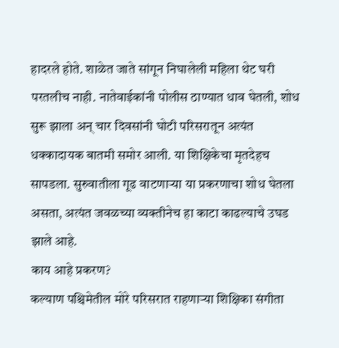हादरले होते. शाळेत जाते सांगून निघालेली महिला थेट घरी परतलीच नाही. नातेवाईकांनी पोलीस ठाण्यात धाव घेतली, शोध सुरू झाला अन् चार दिवसांनी घोटी परिसरातून अत्यंत धक्कादायक बातमी समोर आली. या शिक्षिकेचा मृतदेहच सापडला. सुरुवातीला गूढ वाटणाऱ्या या प्रकरणाचा शोध घेतला असता, अत्यंत जवळच्या व्यक्तीनेच हा काटा काढल्याचे उघड झाले आहे.
काय आहे प्रकरण?
कल्याण पश्चिमेतील मोरे परिसरात राहणाऱ्या शिक्षिका संगीता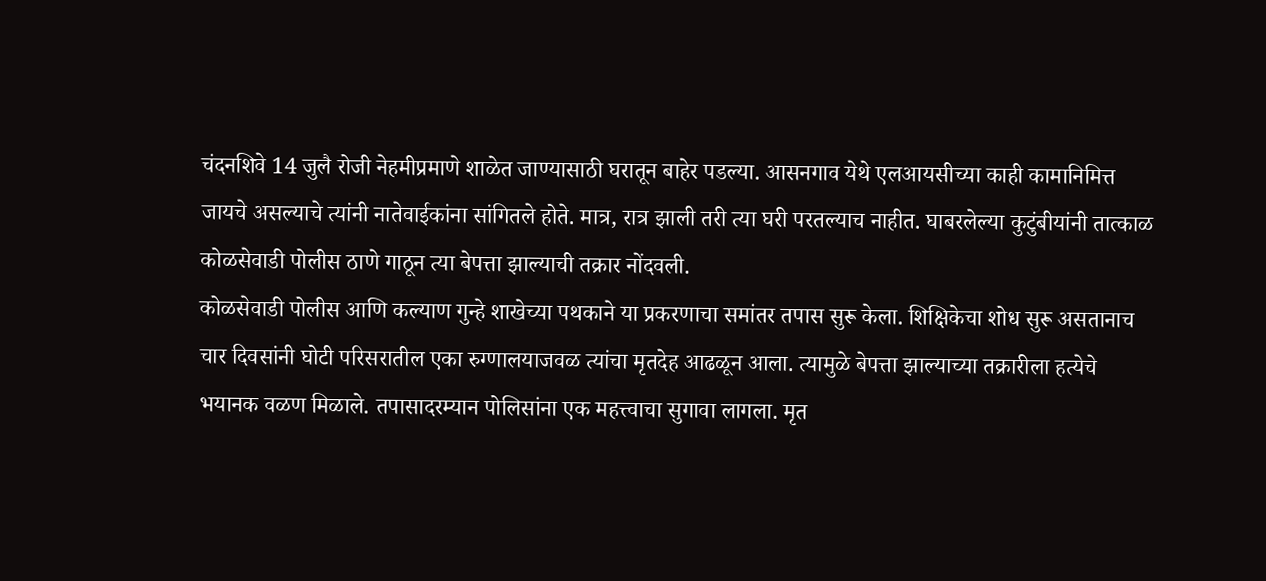चंदनशिवे 14 जुलै रोजी नेहमीप्रमाणे शाळेत जाण्यासाठी घरातून बाहेर पडल्या. आसनगाव येथे एलआयसीच्या काही कामानिमित्त जायचे असल्याचे त्यांनी नातेवाईकांना सांगितले होते. मात्र, रात्र झाली तरी त्या घरी परतल्याच नाहीत. घाबरलेल्या कुटुंबीयांनी तात्काळ कोळसेवाडी पोलीस ठाणे गाठून त्या बेपत्ता झाल्याची तक्रार नोंदवली.
कोळसेवाडी पोलीस आणि कल्याण गुन्हे शाखेच्या पथकाने या प्रकरणाचा समांतर तपास सुरू केला. शिक्षिकेचा शोध सुरू असतानाच चार दिवसांनी घोटी परिसरातील एका रुग्णालयाजवळ त्यांचा मृतदेह आढळून आला. त्यामुळे बेपत्ता झाल्याच्या तक्रारीला हत्येचे भयानक वळण मिळाले. तपासादरम्यान पोलिसांना एक महत्त्वाचा सुगावा लागला. मृत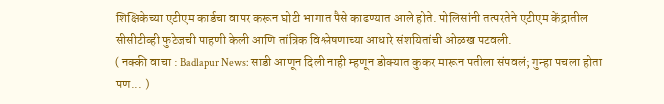शिक्षिकेच्या एटीएम कार्डचा वापर करून घोटी भागात पैसे काढण्यात आले होते. पोलिसांनी तत्परतेने एटीएम केंद्रातील सीसीटीव्ही फुटेजची पाहणी केली आणि तांत्रिक विश्लेषणाच्या आधारे संशयितांची ओळख पटवली.
( नक्की वाचा : Badlapur News: साडी आणून दिली नाही म्हणून डोक्यात कुकर मारून पतीला संपवलं; गुन्हा पचला होता पण... )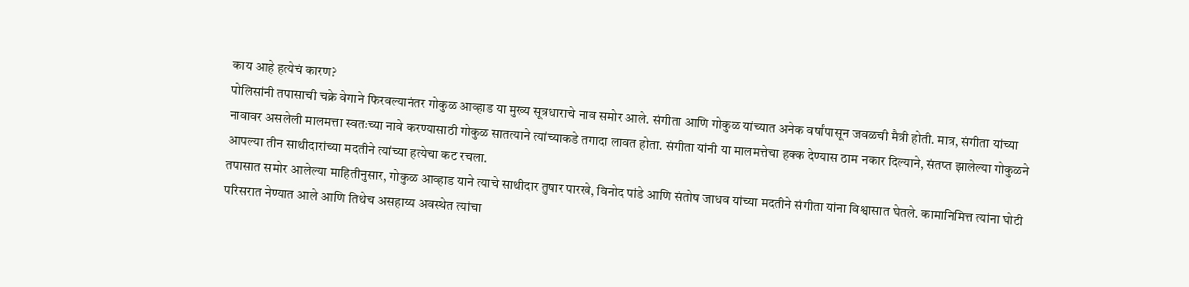काय आहे हत्येचं कारण?
पोलिसांनी तपासाची चक्रे वेगाने फिरवल्यानंतर गोकुळ आव्हाड या मुख्य सूत्रधाराचे नाव समोर आले. संगीता आणि गोकुळ यांच्यात अनेक वर्षांपासून जवळची मैत्री होती. मात्र, संगीता यांच्या नावावर असलेली मालमत्ता स्वतःच्या नावे करण्यासाठी गोकुळ सातत्याने त्यांच्याकडे तगादा लावत होता. संगीता यांनी या मालमत्तेचा हक्क देण्यास ठाम नकार दिल्याने, संतप्त झालेल्या गोकुळने आपल्या तीन साथीदारांच्या मदतीने त्यांच्या हत्येचा कट रचला.
तपासात समोर आलेल्या माहितीनुसार, गोकुळ आव्हाड याने त्याचे साथीदार तुषार पारखे, विनोद पांडे आणि संतोष जाधव यांच्या मदतीने संगीता यांना विश्वासात घेतले. कामानिमित्त त्यांना घोटी परिसरात नेण्यात आले आणि तिथेच असहाय्य अवस्थेत त्यांचा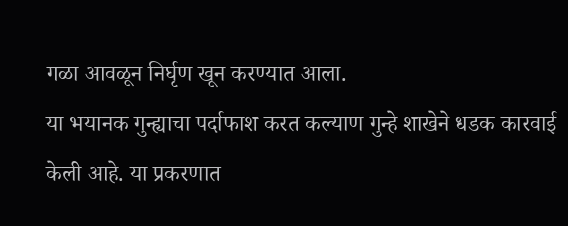गळा आवळून निर्घृण खून करण्यात आला.
या भयानक गुन्ह्याचा पर्दाफाश करत कल्याण गुन्हे शाखेने धडक कारवाई केली आहे. या प्रकरणात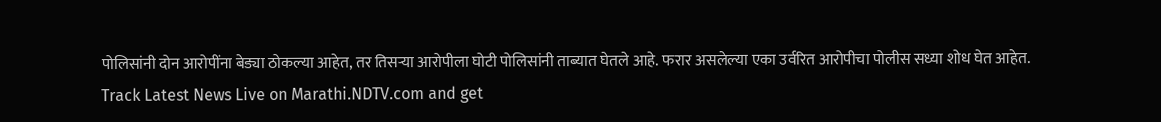पोलिसांनी दोन आरोपींना बेड्या ठोकल्या आहेत, तर तिसऱ्या आरोपीला घोटी पोलिसांनी ताब्यात घेतले आहे. फरार असलेल्या एका उर्वरित आरोपीचा पोलीस सध्या शोध घेत आहेत.
Track Latest News Live on Marathi.NDTV.com and get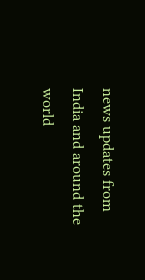news updates from India and around the world